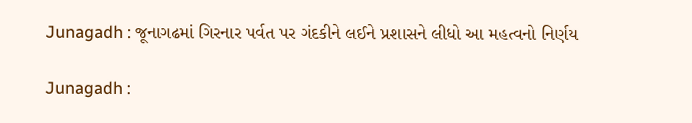Junagadh : જૂનાગઢમાં ગિરનાર પર્વત પર ગંદકીને લઈને પ્રશાસને લીધો આ મહત્વનો નિર્ણય

Junagadh :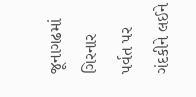જૂનાગઢમાં ગિરનાર પર્વત પર ગંદકીને લઈને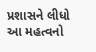પ્રશાસને લીધો આ મહત્વનો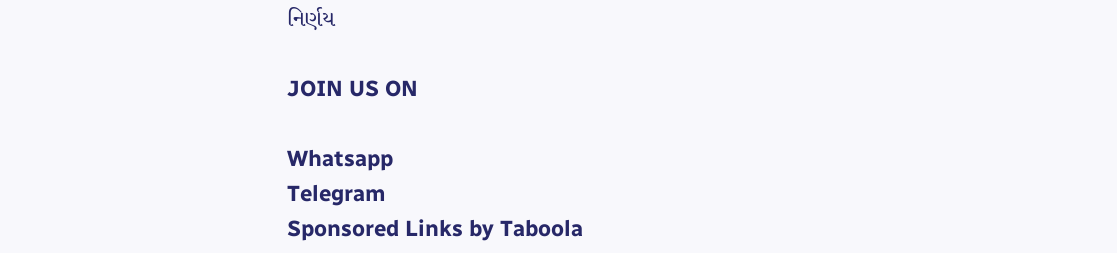નિર્ણય

JOIN US ON

Whatsapp
Telegram
Sponsored Links by Taboola